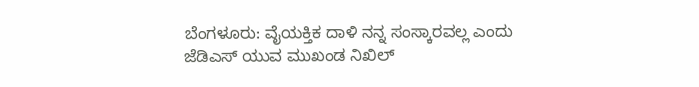ಬೆಂಗಳೂರು: ವೈಯಕ್ತಿಕ ದಾಳಿ ನನ್ನ ಸಂಸ್ಕಾರವಲ್ಲ ಎಂದು ಜೆಡಿಎಸ್ ಯುವ ಮುಖಂಡ ನಿಖಿಲ್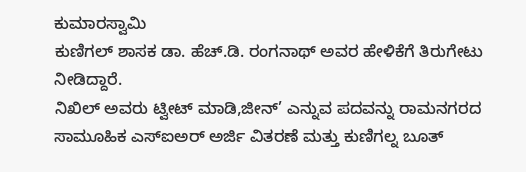ಕುಮಾರಸ್ವಾಮಿ
ಕುಣಿಗಲ್ ಶಾಸಕ ಡಾ. ಹೆಚ್.ಡಿ. ರಂಗನಾಥ್ ಅವರ ಹೇಳಿಕೆಗೆ ತಿರುಗೇಟು ನೀಡಿದ್ದಾರೆ.
ನಿಖಿಲ್ ಅವರು ಟ್ವೀಟ್ ಮಾಡಿ,ಜೀನ್’ ಎನ್ನುವ ಪದವನ್ನು ರಾಮನಗರದ ಸಾಮೂಹಿಕ ಎಸ್ಐಅರ್ ಅರ್ಜಿ ವಿತರಣೆ ಮತ್ತು ಕುಣಿಗಲ್ನ ಬೂತ್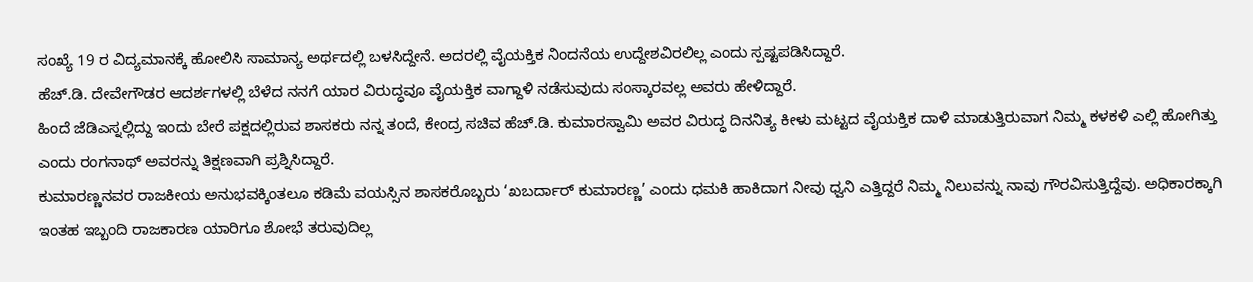ಸಂಖ್ಯೆ 19 ರ ವಿದ್ಯಮಾನಕ್ಕೆ ಹೋಲಿಸಿ ಸಾಮಾನ್ಯ ಅರ್ಥದಲ್ಲಿ ಬಳಸಿದ್ದೇನೆ. ಅದರಲ್ಲಿ ವೈಯಕ್ತಿಕ ನಿಂದನೆಯ ಉದ್ದೇಶವಿರಲಿಲ್ಲ ಎಂದು ಸ್ಪಷ್ಟಪಡಿಸಿದ್ದಾರೆ.
ಹೆಚ್.ಡಿ. ದೇವೇಗೌಡರ ಆದರ್ಶಗಳಲ್ಲಿ ಬೆಳೆದ ನನಗೆ ಯಾರ ವಿರುದ್ಧವೂ ವೈಯಕ್ತಿಕ ವಾಗ್ದಾಳಿ ನಡೆಸುವುದು ಸಂಸ್ಕಾರವಲ್ಲ ಅವರು ಹೇಳಿದ್ದಾರೆ.
ಹಿಂದೆ ಜೆಡಿಎಸ್ನಲ್ಲಿದ್ದು ಇಂದು ಬೇರೆ ಪಕ್ಷದಲ್ಲಿರುವ ಶಾಸಕರು ನನ್ನ ತಂದೆ, ಕೇಂದ್ರ ಸಚಿವ ಹೆಚ್.ಡಿ. ಕುಮಾರಸ್ವಾಮಿ ಅವರ ವಿರುದ್ಧ ದಿನನಿತ್ಯ ಕೀಳು ಮಟ್ಟದ ವೈಯಕ್ತಿಕ ದಾಳಿ ಮಾಡುತ್ತಿರುವಾಗ ನಿಮ್ಮ ಕಳಕಳಿ ಎಲ್ಲಿ ಹೋಗಿತ್ತು ಎಂದು ರಂಗನಾಥ್ ಅವರನ್ನು ತಿಕ್ಷಣವಾಗಿ ಪ್ರಶ್ನಿಸಿದ್ದಾರೆ.
ಕುಮಾರಣ್ಣನವರ ರಾಜಕೀಯ ಅನುಭವಕ್ಕಿಂತಲೂ ಕಡಿಮೆ ವಯಸ್ಸಿನ ಶಾಸಕರೊಬ್ಬರು ‘ಖಬರ್ದಾರ್ ಕುಮಾರಣ್ಣ’ ಎಂದು ಧಮಕಿ ಹಾಕಿದಾಗ ನೀವು ಧ್ವನಿ ಎತ್ತಿದ್ದರೆ ನಿಮ್ಮ ನಿಲುವನ್ನು ನಾವು ಗೌರವಿಸುತ್ತಿದ್ದೆವು. ಅಧಿಕಾರಕ್ಕಾಗಿ ಇಂತಹ ಇಬ್ಬಂದಿ ರಾಜಕಾರಣ ಯಾರಿಗೂ ಶೋಭೆ ತರುವುದಿಲ್ಲ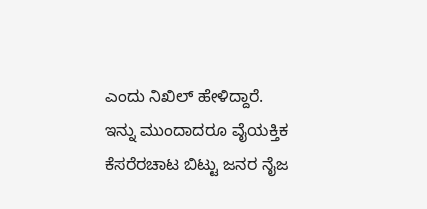ಎಂದು ನಿಖಿಲ್ ಹೇಳಿದ್ದಾರೆ.
ಇನ್ನು ಮುಂದಾದರೂ ವೈಯಕ್ತಿಕ ಕೆಸರೆರಚಾಟ ಬಿಟ್ಟು ಜನರ ನೈಜ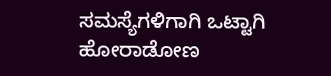ಸಮಸ್ಯೆಗಳಿಗಾಗಿ ಒಟ್ಟಾಗಿ ಹೋರಾಡೋಣ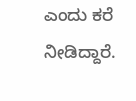ಎಂದು ಕರೆ ನೀಡಿದ್ದಾರೆ.